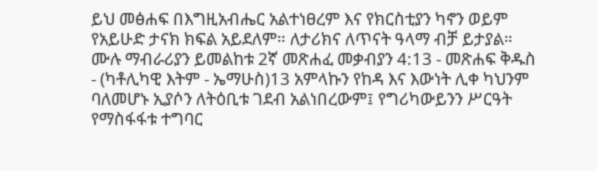ይህ መፅሐፍ በእግዚአብሔር አልተነፀረም እና የክርስቲያን ካኖን ወይም የአይሁድ ታናክ ክፍል አይደለም። ለታሪክና ለጥናት ዓላማ ብቻ ይታያል። ሙሉ ማብራሪያን ይመልከቱ 2ኛ መጽሐፈ መቃብያን 4:13 - መጽሐፍ ቅዱስ - (ካቶሊካዊ እትም - ኤማሁስ)13 አምላኩን የከዳ እና እውነት ሊቀ ካህንም ባለመሆኑ ኢያሶን ለትዕቢቱ ገደብ አልነበረውም፤ የግሪካውይንን ሥርዓት የማስፋፋቱ ተግባር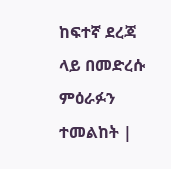ከፍተኛ ደረጃ ላይ በመድረሱ ምዕራፉን ተመልከት |